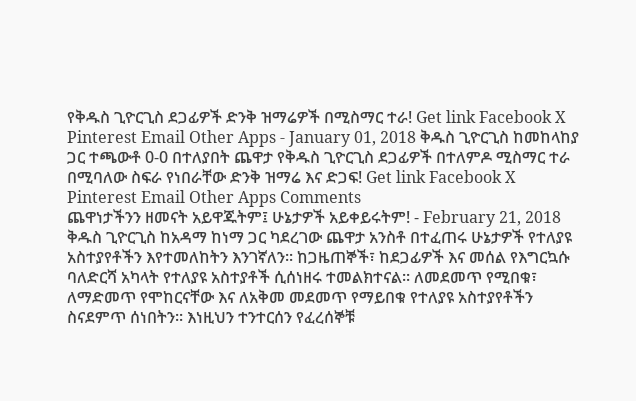የቅዱስ ጊዮርጊስ ደጋፊዎች ድንቅ ዝማሬዎች በሚስማር ተራ! Get link Facebook X Pinterest Email Other Apps - January 01, 2018 ቅዱስ ጊዮርጊስ ከመከላከያ ጋር ተጫውቶ 0-0 በተለያበት ጨዋታ የቅዱስ ጊዮርጊስ ደጋፊዎች በተለምዶ ሚስማር ተራ በሚባለው ስፍራ የነበራቸው ድንቅ ዝማሬ እና ድጋፍ! Get link Facebook X Pinterest Email Other Apps Comments
ጨዋነታችንን ዘመናት አይዋጁትም፤ ሁኔታዎች አይቀይሩትም! - February 21, 2018 ቅዱስ ጊዮርጊስ ከአዳማ ከነማ ጋር ካደረገው ጨዋታ አንስቶ በተፈጠሩ ሁኔታዎች የተለያዩ አስተያየቶችን እየተመለከትን እንገኛለን፡፡ ከጋዜጠኞች፣ ከደጋፊዎች እና መሰል የእግርኳሱ ባለድርሻ አካላት የተለያዩ አስተያቶች ሲሰነዘሩ ተመልክተናል፡፡ ለመደመጥ የሚበቁ፣ ለማድመጥ የሞከርናቸው እና ለአቅመ መደመጥ የማይበቁ የተለያዩ አስተያየቶችን ስናደምጥ ሰነበትን፡፡ እነዚህን ተንተርሰን የፈረሰኞቹ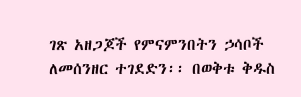ገጽ አዘጋጆች የምናምንበትን ኃሳቦች ለመሰንዘር ተገደድን፡፡ በወቅቱ ቅዱስ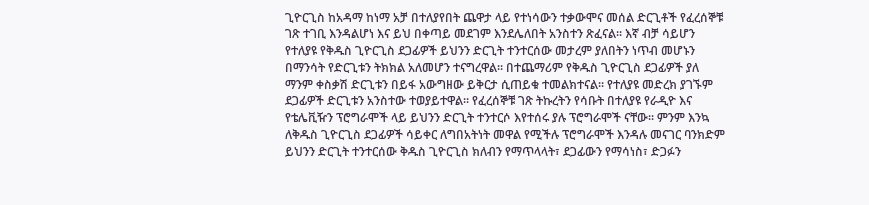ጊዮርጊስ ከአዳማ ከነማ አቻ በተለያየበት ጨዋታ ላይ የተነሳውን ተቃውሞና መሰል ድርጊቶች የፈረሰኞቹ ገጽ ተገቢ እንዳልሆነ እና ይህ በቀጣይ መደገም እንደሌለበት አንስተን ጽፈናል፡፡ እኛ ብቻ ሳይሆን የተለያዩ የቅዱስ ጊዮርጊስ ደጋፊዎች ይህንን ድርጊት ተንተርሰው መታረም ያለበትን ነጥብ መሆኑን በማንሳት የድርጊቱን ትክክል አለመሆን ተናግረዋል፡፡ በተጨማሪም የቅዱስ ጊዮርጊስ ደጋፊዎች ያለ ማንም ቀስቃሽ ድርጊቱን በይፋ አውግዘው ይቅርታ ሲጠይቁ ተመልክተናል፡፡ የተለያዩ መድረክ ያገኙም ደጋፊዎች ድርጊቱን አንስተው ተወያይተዋል፡፡ የፈረሰኞቹ ገጽ ትኩረትን የሳቡት በተለያዩ የራዲዮ እና የቴሌቪዥን ፕሮግራሞች ላይ ይህንን ድርጊት ተንተርሶ እየተሰሩ ያሉ ፕሮግራሞች ናቸው፡፡ ምንም እንኳ ለቅዱስ ጊዮርጊስ ደጋፊዎች ሳይቀር ለግበአትነት መዋል የሚችሉ ፕሮግራሞች እንዳሉ መናገር ባንክድም ይህንን ድርጊት ተንተርሰው ቅዱስ ጊዮርጊስ ክለብን የማጥላላት፣ ደጋፊውን የማሳነስ፣ ድጋፉን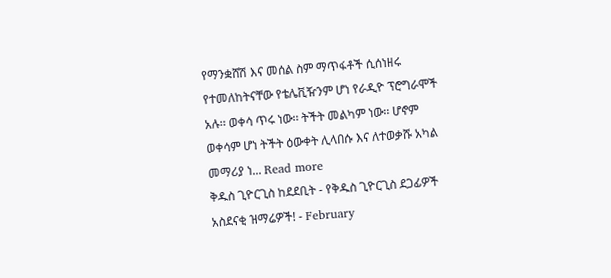የማንቋሸሽ እና መሰል ስም ማጥፋቶች ሲሰነዘሩ የተመለከትናቸው የቴሌቪዥንም ሆነ የራዲዮ ፕሮግራሞች አሉ፡፡ ወቀሳ ጥሩ ነው፡፡ ትችት መልካም ነው፡፡ ሆኖም ወቀሳም ሆነ ትችት ዕውቀት ሊላበሱ እና ለተወቃሹ አካል መማሪያ ነ... Read more
ቅዱስ ጊዮርጊስ ከደደቢት - የቅዱስ ጊዮርጊስ ደጋፊዎች አስደናቂ ዝማሬዎች! - February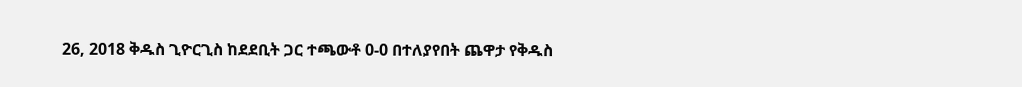26, 2018 ቅዱስ ጊዮርጊስ ከደደቢት ጋር ተጫውቶ 0-0 በተለያየበት ጨዋታ የቅዱስ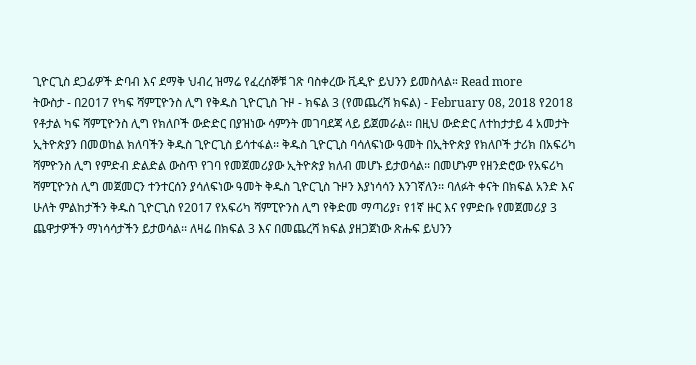ጊዮርጊስ ደጋፊዎች ድባብ እና ደማቅ ህብረ ዝማሬ የፈረሰኞቹ ገጽ ባስቀረው ቪዲዮ ይህንን ይመስላል። Read more
ትውስታ - በ2017 የካፍ ሻምፒዮንስ ሊግ የቅዱስ ጊዮርጊስ ጉዞ - ክፍል 3 (የመጨረሻ ክፍል) - February 08, 2018 የ2018 የቶታል ካፍ ሻምፒዮንስ ሊግ የክለቦች ውድድር በያዝነው ሳምንት መገባደጃ ላይ ይጀመራል፡፡ በዚህ ውድድር ለተከታታይ 4 አመታት ኢትዮጵያን በመወከል ክለባችን ቅዱስ ጊዮርጊስ ይሳተፋል፡፡ ቅዱስ ጊዮርጊስ ባሳለፍነው ዓመት በኢትዮጵያ የክለቦች ታሪክ በአፍሪካ ሻምዮንስ ሊግ የምድብ ድልድል ውስጥ የገባ የመጀመሪያው ኢትዮጵያ ክለብ መሆኑ ይታወሳል፡፡ በመሆኑም የዘንድሮው የአፍሪካ ሻምፒዮንስ ሊግ መጀመርን ተንተርሰን ያሳለፍነው ዓመት ቅዱስ ጊዮርጊስ ጉዞን እያነሳሳን እንገኛለን፡፡ ባለፉት ቀናት በክፍል አንድ እና ሁለት ምልከታችን ቅዱስ ጊዮርጊስ የ2017 የአፍሪካ ሻምፒዮንስ ሊግ የቅድመ ማጣሪያ፣ የ1ኛ ዙር እና የምድቡ የመጀመሪያ 3 ጨዋታዎችን ማነሳሳታችን ይታወሳል፡፡ ለዛሬ በክፍል 3 እና በመጨረሻ ክፍል ያዘጋጀነው ጽሑፍ ይህንን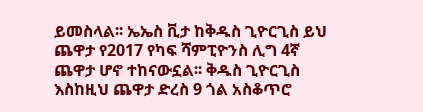ይመስላል፡፡ ኤኤስ ቪታ ከቅዱስ ጊዮርጊስ ይህ ጨዋታ የ2017 የካፍ ሻምፒዮንስ ሊግ 4ኛ ጨዋታ ሆኖ ተከናውኗል፡፡ ቅዱስ ጊዮርጊስ እስከዚህ ጨዋታ ድረስ 9 ጎል አስቆጥሮ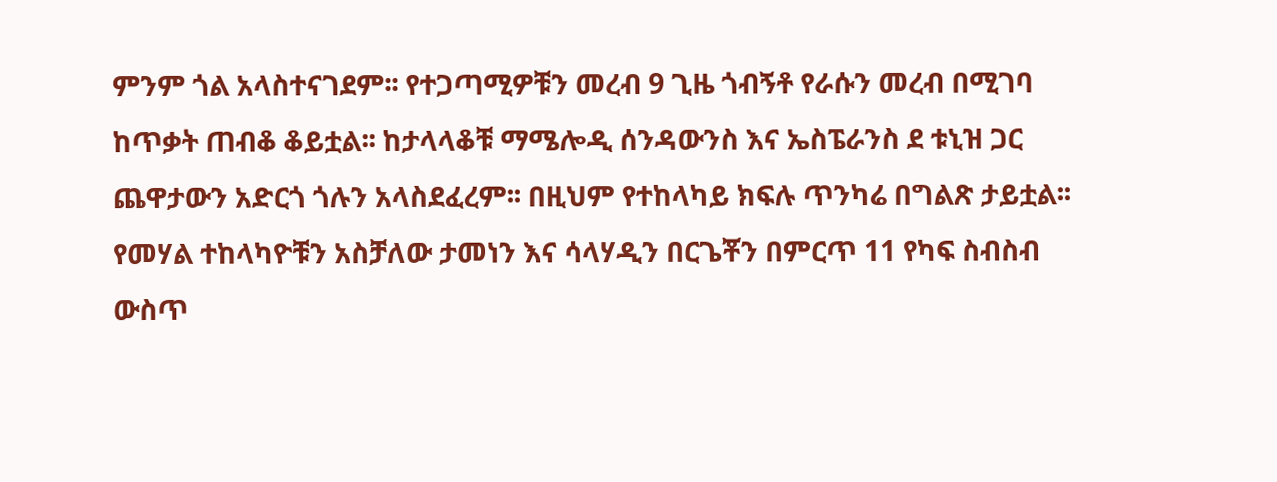ምንም ጎል አላስተናገደም፡፡ የተጋጣሚዎቹን መረብ 9 ጊዜ ጎብኝቶ የራሱን መረብ በሚገባ ከጥቃት ጠብቆ ቆይቷል፡፡ ከታላላቆቹ ማሜሎዲ ሰንዳውንስ እና ኤስፔራንስ ደ ቱኒዝ ጋር ጨዋታውን አድርጎ ጎሉን አላስደፈረም፡፡ በዚህም የተከላካይ ክፍሉ ጥንካሬ በግልጽ ታይቷል፡፡ የመሃል ተከላካዮቹን አስቻለው ታመነን እና ሳላሃዲን በርጌቾን በምርጥ 11 የካፍ ስብስብ ውስጥ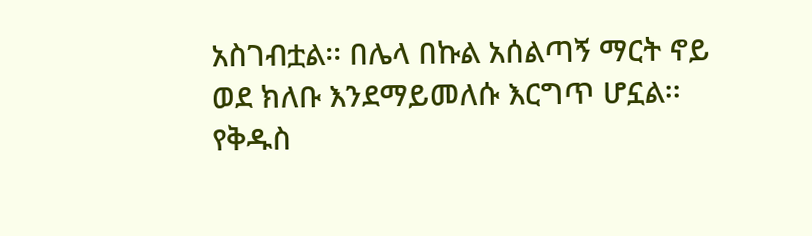አስገብቷል፡፡ በሌላ በኩል አሰልጣኝ ማርት ኖይ ወደ ክለቡ እንደማይመለሱ እርግጥ ሆኗል፡፡ የቅዱስ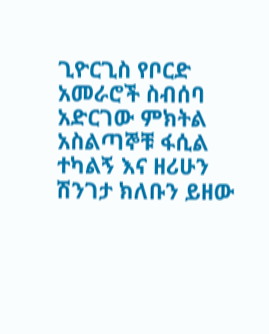ጊዮርጊስ የቦርድ አመራሮች ስብሰባ አድርገው ምክትል አስልጣኞቹ ፋሲል ተካልኝ እና ዘሪሁን ሽንገታ ክለቡን ይዘው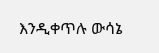እንዲቀጥሉ ውሳኔ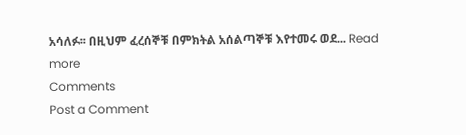አሳለፉ፡፡ በዚህም ፈረሰኞቹ በምክትል አሰልጣኞቹ እየተመሩ ወደ... Read more
Comments
Post a Comment